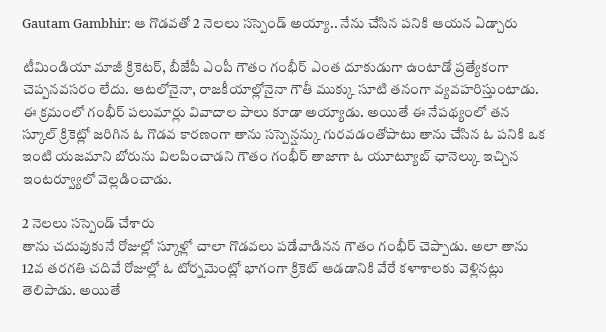Gautam Gambhir: ఆ గొడవతో 2 నెలలు సస్పెండ్ అయ్యా.. నేను చేసిన పనికి ఆయన ఏడ్చారు

టీమిండియా మాజీ క్రికెటర్, బీజేపీ ఎంపీ గౌతం గంభీర్ ఎంత దూకుడుగా ఉంటాడో ప్రత్యేకంగా చెప్పనవసరం లేదు. ఆటలోనైనా, రాజకీయాల్లోనైనా గౌతీ ముక్కు సూటి తనంగా వ్యవహరిస్తుంటాడు. ఈ క్రమంలో గంభీర్ పలుమార్లు వివాదాల పాలు కూడా అయ్యాడు. అయితే ఈ నేపథ్యంలో తన స్కూల్ క్రికెట్లో జరిగిన ఓ గొడవ కారణంగా తాను సస్పెన్షన్కు గురవడంతోపాటు తాను చేసిన ఓ పనికి ఒక ఇంటి యజమాని బోరును విలపించాడని గౌతం గంభీర్ తాజాగా ఓ యూట్యూబ్ ఛానెల్కు ఇచ్చిన ఇంటర్వ్యూలో వెల్లడించాడు.

2 నెలలు సస్పెండ్ చేశారు
తాను చదువుకునే రోజుల్లో స్కూళ్లో చాలా గొడవలు పడేవాడినన గౌతం గంభీర్ చెప్పాడు. అలా తాను 12వ తరగతి చదివే రోజుల్లో ఓ టోర్నమెంట్లో భాగంగా క్రికెట్ ఆడడానికి వేరే కళాశాలకు వెళ్లినట్లు తెలిపాడు. అయితే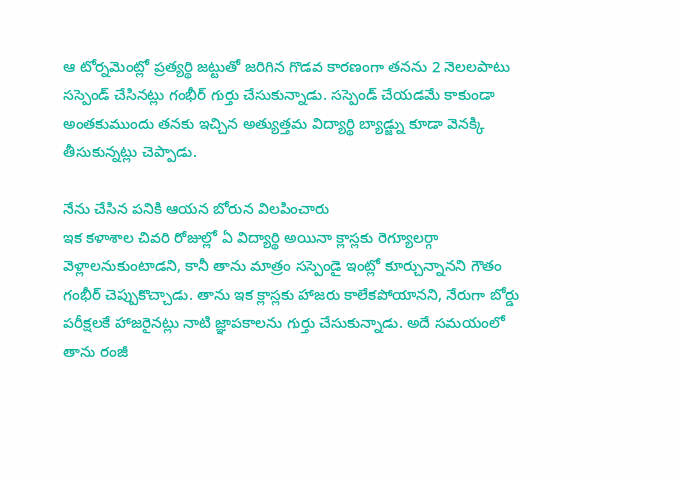ఆ టోర్నమెంట్లో ప్రత్యర్థి జట్టుతో జరిగిన గొడవ కారణంగా తనను 2 నెలలపాటు సస్పెండ్ చేసినట్లు గంభీర్ గుర్తు చేసుకున్నాడు. సస్పెండ్ చేయడమే కాకుండా అంతకుముందు తనకు ఇచ్చిన అత్యుత్తమ విద్యార్థి బ్యాడ్జ్ను కూడా వెనక్కి తీసుకున్నట్లు చెప్పాడు.

నేను చేసిన పనికి ఆయన బోరున విలపించారు
ఇక కళాశాల చివరి రోజుల్లో ఏ విద్యార్థి అయినా క్లాస్లకు రెగ్యూలర్గా వెళ్లాలనుకుంటాడని, కానీ తాను మాత్రం సస్పెండై ఇంట్లో కూర్చున్నానని గౌతం గంభీర్ చెప్పుకొచ్చాడు. తాను ఇక క్లాస్లకు హాజరు కాలేకపోయానని, నేరుగా బోర్డు పరీక్షలకే హాజరైనట్లు నాటి జ్ఞాపకాలను గుర్తు చేసుకున్నాడు. అదే సమయంలో తాను రంజీ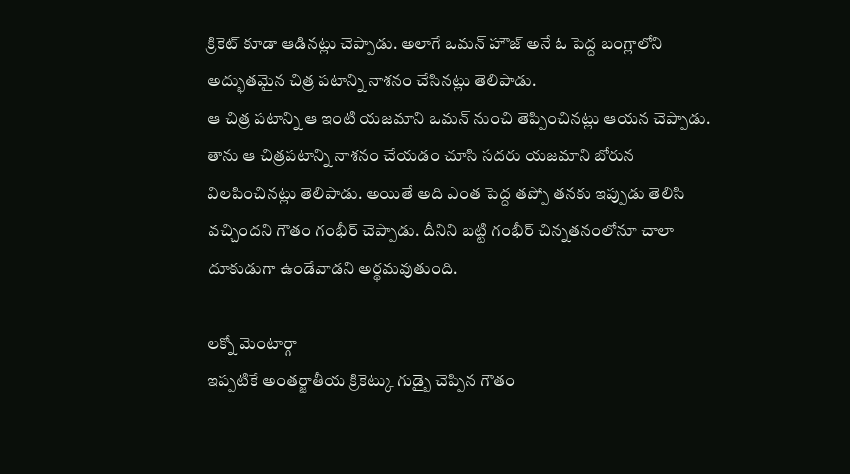క్రికెట్ కూడా ఆడినట్లు చెప్పాడు. అలాగే ఒమన్ హౌజ్ అనే ఓ పెద్ద బంగ్లాలోని అద్భుతమైన చిత్ర పటాన్ని నాశనం చేసినట్లు తెలిపాడు.
ఆ చిత్ర పటాన్ని ఆ ఇంటి యజమాని ఒమన్ నుంచి తెప్పించినట్లు ఆయన చెప్పాడు. తాను ఆ చిత్రపటాన్ని నాశనం చేయడం చూసి సదరు యజమాని బోరున విలపించినట్లు తెలిపాడు. అయితే అది ఎంత పెద్ద తప్పో తనకు ఇప్పుడు తెలిసి వచ్చిందని గౌతం గంభీర్ చెప్పాడు. దీనిని బట్టి గంభీర్ చిన్నతనంలోనూ చాలా దూకుడుగా ఉండేవాడని అర్థమవుతుంది.

లక్నో మెంటార్గా
ఇప్పటికే అంతర్జాతీయ క్రికెట్కు గుడ్బై చెప్పిన గౌతం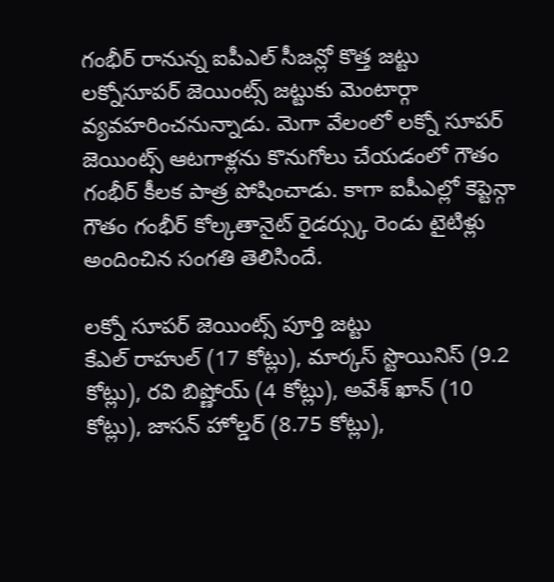గంభీర్ రానున్న ఐపీఎల్ సీజన్లో కొత్త జట్టు లక్నోసూపర్ జెయింట్స్ జట్టుకు మెంటార్గా వ్యవహరించనున్నాడు. మెగా వేలంలో లక్నో సూపర్ జెయింట్స్ ఆటగాళ్లను కొనుగోలు చేయడంలో గౌతం గంభీర్ కీలక పాత్ర పోషించాడు. కాగా ఐపీఎల్లో కెప్టెన్గా గౌతం గంభీర్ కోల్కతానైట్ రైడర్స్కు రెండు టైటిళ్లు అందించిన సంగతి తెలిసిందే.

లక్నో సూపర్ జెయింట్స్ పూర్తి జట్టు
కేఎల్ రాహుల్ (17 కోట్లు), మార్కస్ స్టొయినిస్ (9.2 కోట్లు), రవి బిష్ణోయ్ (4 కోట్లు), అవేశ్ ఖాన్ (10 కోట్లు), జాసన్ హోల్డర్ (8.75 కోట్లు),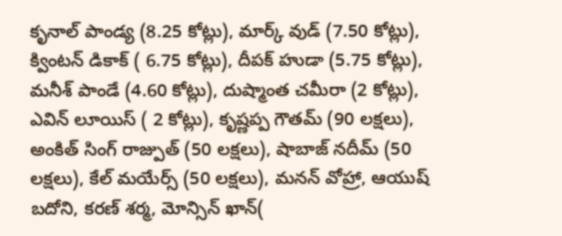కృనాల్ పాండ్య (8.25 కోట్లు), మార్క్ వుడ్ (7.50 కోట్లు), క్వింటన్ డికాక్ ( 6.75 కోట్లు), దీపక్ హుడా (5.75 కోట్లు), మనీశ్ పాండే (4.60 కోట్లు), దుష్మాంత చమీరా (2 కోట్లు), ఎవిన్ లూయిస్ ( 2 కోట్లు), కృష్ణప్ప గౌతమ్ (90 లక్షలు), అంకిత్ సింగ్ రాజ్పుత్ (50 లక్షలు), షాబాజ్ నదీమ్ (50 లక్షలు), కేల్ మయేర్స్ (50 లక్షలు), మనన్ వోహ్రా, ఆయుష్ బదోని, కరణ్ శర్మ, మోన్సిన్ ఖాన్(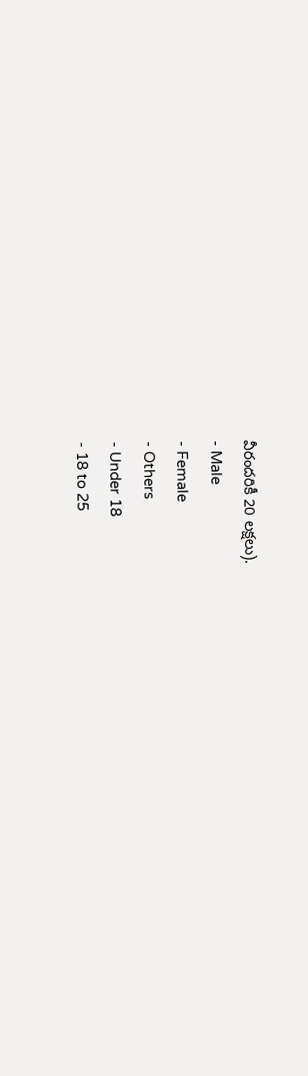వీరందరికీ 20 లక్షలు).
- Male
- Female
- Others
- Under 18
- 18 to 25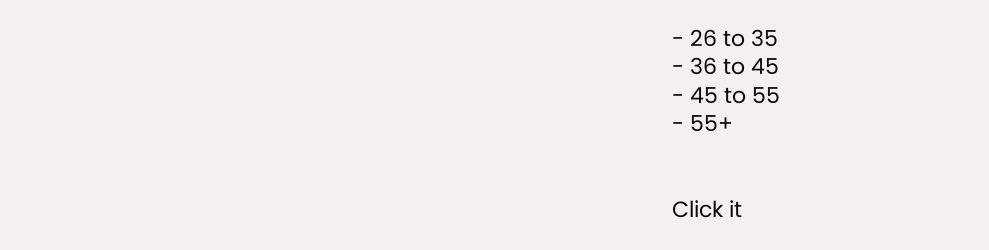- 26 to 35
- 36 to 45
- 45 to 55
- 55+


Click it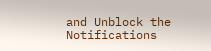and Unblock the Notifications